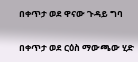በቀጥታ ወደ ዋናው ጉዳይ ግባ

በቀጥታ ወደ ርዕስ ማውጫው ሂድ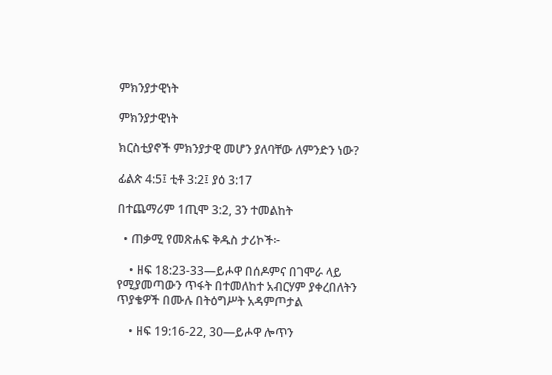ምክንያታዊነት

ምክንያታዊነት

ክርስቲያኖች ምክንያታዊ መሆን ያለባቸው ለምንድን ነው?

ፊልጵ 4:5፤ ቲቶ 3:2፤ ያዕ 3:17

በተጨማሪም 1ጢሞ 3:2, 3ን ተመልከት

  • ጠቃሚ የመጽሐፍ ቅዱስ ታሪኮች፦

    • ዘፍ 18:23-33—ይሖዋ በሰዶምና በገሞራ ላይ የሚያመጣውን ጥፋት በተመለከተ አብርሃም ያቀረበለትን ጥያቄዎች በሙሉ በትዕግሥት አዳምጦታል

    • ዘፍ 19:16-22, 30—ይሖዋ ሎጥን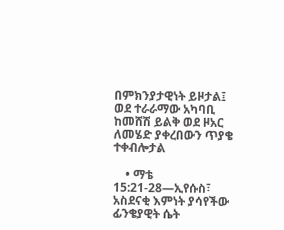በምክንያታዊነት ይዞታል፤ ወደ ተራራማው አካባቢ ከመሸሽ ይልቅ ወደ ዞአር ለመሄድ ያቀረበውን ጥያቄ ተቀብሎታል

    • ማቴ 15:21-28—ኢየሱስ፣ አስደናቂ እምነት ያሳየችው ፊንቄያዊት ሴት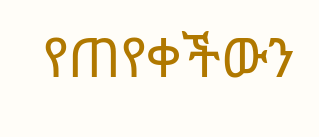የጠየቀችውን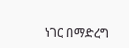ነገር በማድረግ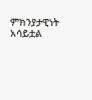ምክንያታዊነት አሳይቷል